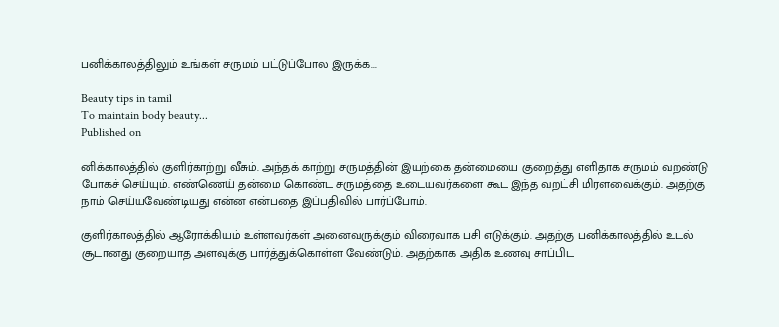பனிக்காலத்திலும் உங்கள் சருமம் பட்டுப்போல இருக்க...

Beauty tips in tamil
To maintain body beauty...
Published on

னிக்காலத்தில் குளிர்காற்று வீசும். அந்தக் காற்று சருமத்தின் இயற்கை தன்மையை குறைத்து எளிதாக சருமம் வறண்டு போகச் செய்யும். எண்ணெய் தன்மை கொண்ட சருமத்தை உடையவர்களை கூட இந்த வறட்சி மிரளவைக்கும். அதற்கு நாம் செய்யவேண்டியது என்ன என்பதை இப்பதிவில் பார்ப்போம்.

குளிர்காலத்தில் ஆரோக்கியம் உள்ளவர்கள் அனைவருக்கும் விரைவாக பசி எடுக்கும். அதற்கு பனிக்காலத்தில் உடல் சூடானது குறையாத அளவுக்கு பார்த்துக்கொள்ள வேண்டும். அதற்காக அதிக உணவு சாப்பிட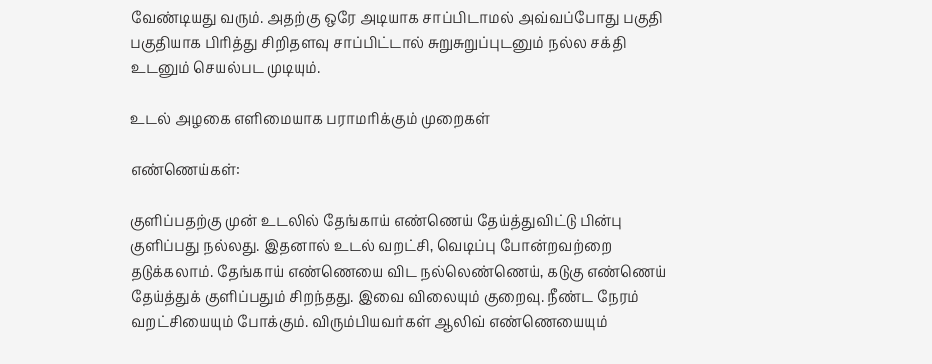வேண்டியது வரும். அதற்கு ஒரே அடியாக சாப்பிடாமல் அவ்வப்போது பகுதி பகுதியாக பிரித்து சிறிதளவு சாப்பிட்டால் சுறுசுறுப்புடனும் நல்ல சக்தி உடனும் செயல்பட முடியும்.

உடல் அழகை எளிமையாக பராமரிக்கும் முறைகள்

எண்ணெய்கள்:

குளிப்பதற்கு முன் உடலில் தேங்காய் எண்ணெய் தேய்த்துவிட்டு பின்பு குளிப்பது நல்லது. இதனால் உடல் வறட்சி, வெடிப்பு போன்றவற்றை தடுக்கலாம். தேங்காய் எண்ணெயை விட நல்லெண்ணெய், கடுகு எண்ணெய் தேய்த்துக் குளிப்பதும் சிறந்தது. இவை விலையும் குறைவு. நீண்ட நேரம் வறட்சியையும் போக்கும். விரும்பியவர்கள் ஆலிவ் எண்ணெயையும்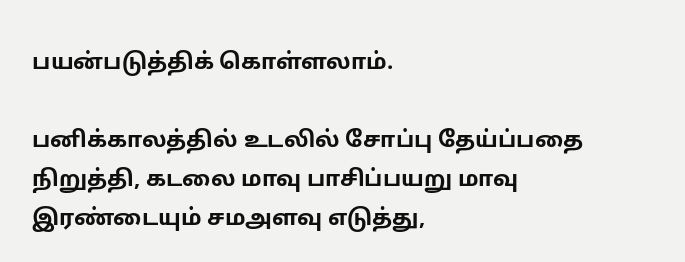பயன்படுத்திக் கொள்ளலாம்.

பனிக்காலத்தில் உடலில் சோப்பு தேய்ப்பதை நிறுத்தி, கடலை மாவு பாசிப்பயறு மாவு இரண்டையும் சமஅளவு எடுத்து,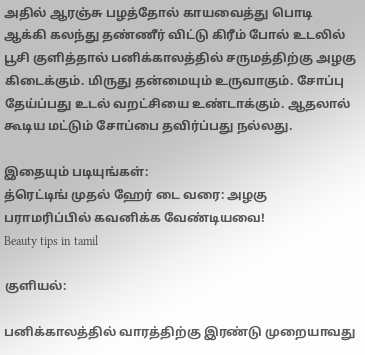அதில் ஆரஞ்சு பழத்தோல் காயவைத்து பொடி ஆக்கி கலந்து தண்ணீர் விட்டு கிரீம் போல் உடலில் பூசி குளித்தால் பனிக்காலத்தில் சருமத்திற்கு அழகு கிடைக்கும். மிருது தன்மையும் உருவாகும். சோப்பு தேய்ப்பது உடல் வறட்சியை உண்டாக்கும். ஆதலால் கூடிய மட்டும் சோப்பை தவிர்ப்பது நல்லது.

இதையும் படியுங்கள்:
த்ரெட்டிங் முதல் ஹேர் டை வரை: அழகு பராமரிப்பில் கவனிக்க வேண்டியவை!
Beauty tips in tamil

குளியல்:

பனிக்காலத்தில் வாரத்திற்கு இரண்டு முறையாவது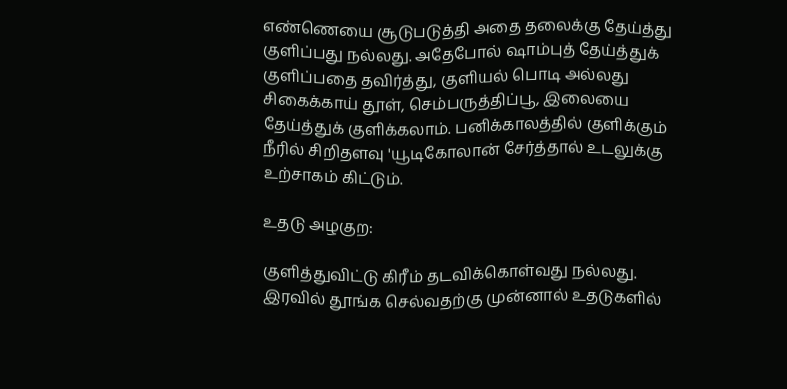எண்ணெயை சூடுபடுத்தி அதை தலைக்கு தேய்த்து குளிப்பது நல்லது. அதேபோல் ஷாம்புத் தேய்த்துக் குளிப்பதை தவிர்த்து, குளியல் பொடி அல்லது சிகைக்காய் தூள், செம்பருத்திப்பூ, இலையை தேய்த்துக் குளிக்கலாம். பனிக்காலத்தில் குளிக்கும் நீரில் சிறிதளவு 'யூடிகோலான் சேர்த்தால் உடலுக்கு உற்சாகம் கிட்டும்.

உதடு அழகுற:

குளித்துவிட்டு கிரீம் தடவிக்கொள்வது நல்லது. இரவில் தூங்க செல்வதற்கு முன்னால் உதடுகளில்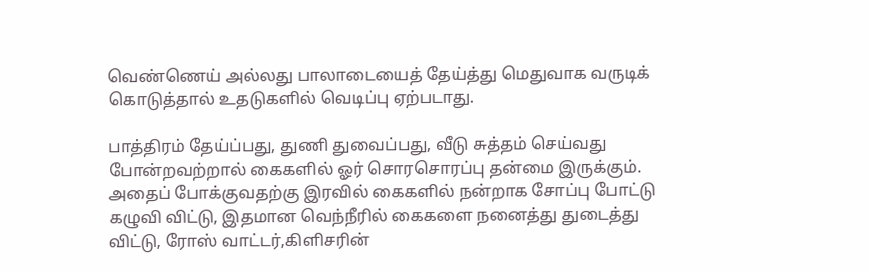வெண்ணெய் அல்லது பாலாடையைத் தேய்த்து மெதுவாக வருடிக் கொடுத்தால் உதடுகளில் வெடிப்பு ஏற்படாது.

பாத்திரம் தேய்ப்பது, துணி துவைப்பது, வீடு சுத்தம் செய்வது போன்றவற்றால் கைகளில் ஓர் சொரசொரப்பு தன்மை இருக்கும். அதைப் போக்குவதற்கு இரவில் கைகளில் நன்றாக சோப்பு போட்டு கழுவி விட்டு, இதமான வெந்நீரில் கைகளை நனைத்து துடைத்து விட்டு, ரோஸ் வாட்டர்,கிளிசரின்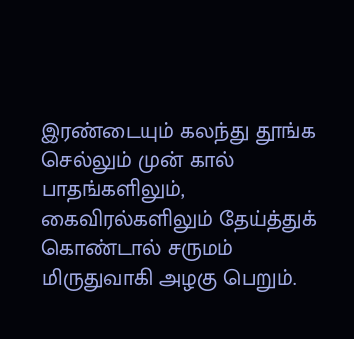இரண்டையும் கலந்து தூங்க செல்லும் முன் கால் பாதங்களிலும், கைவிரல்களிலும் தேய்த்துக் கொண்டால் சருமம் மிருதுவாகி அழகு பெறும்.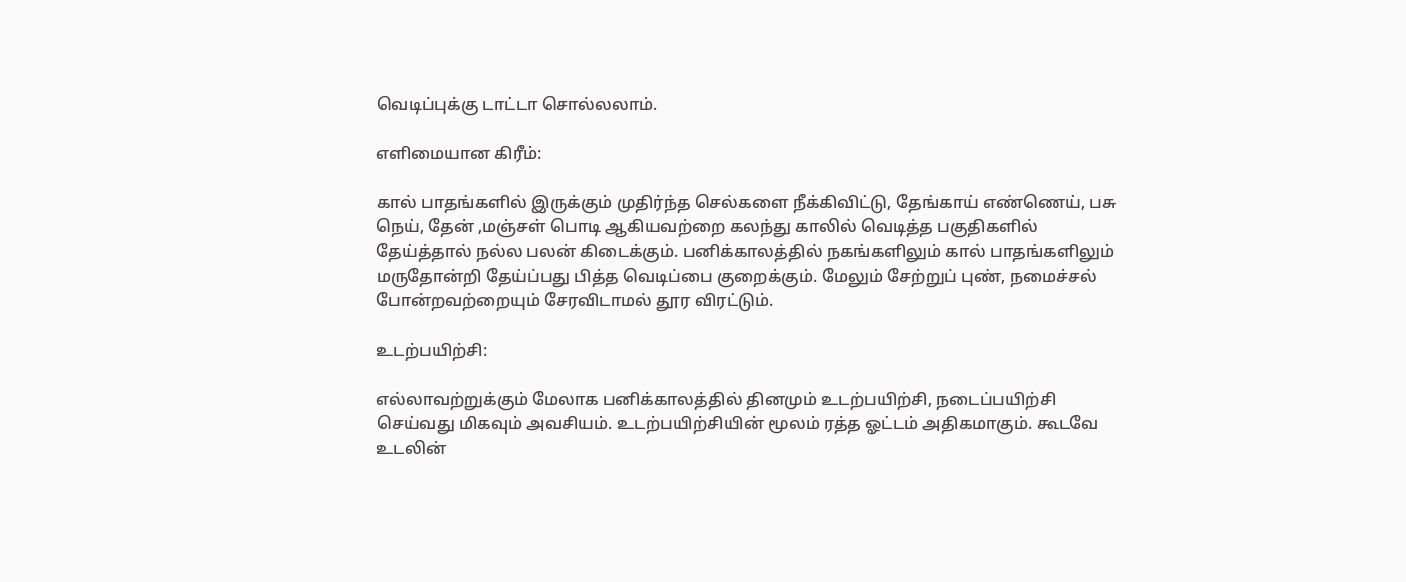வெடிப்புக்கு டாட்டா சொல்லலாம்.

எளிமையான கிரீம்:

கால் பாதங்களில் இருக்கும் முதிர்ந்த செல்களை நீக்கிவிட்டு, தேங்காய் எண்ணெய், பசு நெய், தேன் ,மஞ்சள் பொடி ஆகியவற்றை கலந்து காலில் வெடித்த பகுதிகளில் தேய்த்தால் நல்ல பலன் கிடைக்கும். பனிக்காலத்தில் நகங்களிலும் கால் பாதங்களிலும் மருதோன்றி தேய்ப்பது பித்த வெடிப்பை குறைக்கும். மேலும் சேற்றுப் புண், நமைச்சல் போன்றவற்றையும் சேரவிடாமல் தூர விரட்டும்.

உடற்பயிற்சி:

எல்லாவற்றுக்கும் மேலாக பனிக்காலத்தில் தினமும் உடற்பயிற்சி, நடைப்பயிற்சி செய்வது மிகவும் அவசியம். உடற்பயிற்சியின் மூலம் ரத்த ஓட்டம் அதிகமாகும். கூடவே உடலின்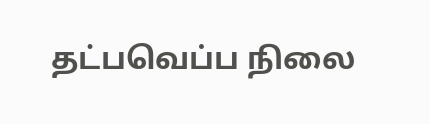தட்பவெப்ப நிலை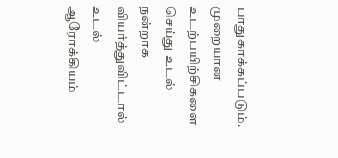பாதுகாக்கப்படும். முறையான உடற்பயிற்சிகளை செய்து உடல் நன்றாக வியர்த்துவிட்டால் உடல் ஆரோக்கியம்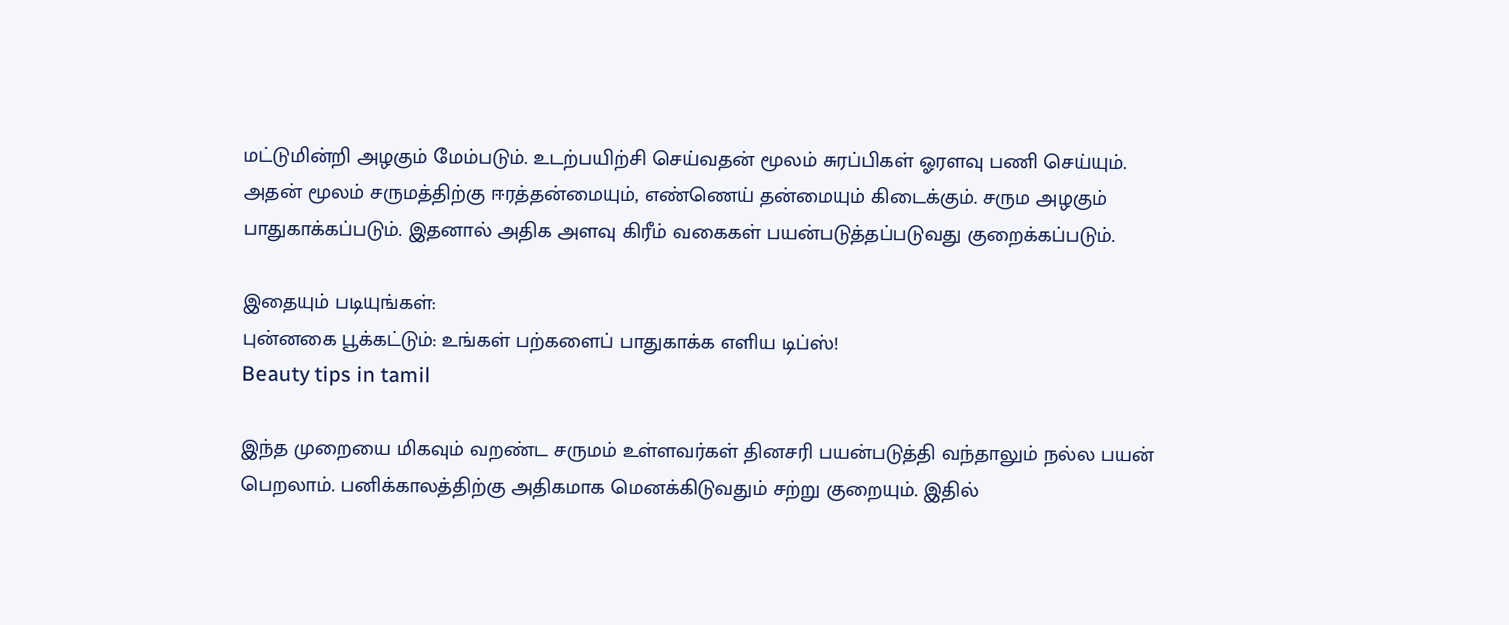மட்டுமின்றி அழகும் மேம்படும். உடற்பயிற்சி செய்வதன் மூலம் சுரப்பிகள் ஓரளவு பணி செய்யும். அதன் மூலம் சருமத்திற்கு ஈரத்தன்மையும், எண்ணெய் தன்மையும் கிடைக்கும். சரும அழகும் பாதுகாக்கப்படும். இதனால் அதிக அளவு கிரீம் வகைகள் பயன்படுத்தப்படுவது குறைக்கப்படும்.

இதையும் படியுங்கள்:
புன்னகை பூக்கட்டும்: உங்கள் பற்களைப் பாதுகாக்க எளிய டிப்ஸ்!
Beauty tips in tamil

இந்த முறையை மிகவும் வறண்ட சருமம் உள்ளவர்கள் தினசரி பயன்படுத்தி வந்தாலும் நல்ல பயன் பெறலாம். பனிக்காலத்திற்கு அதிகமாக மெனக்கிடுவதும் சற்று குறையும். இதில்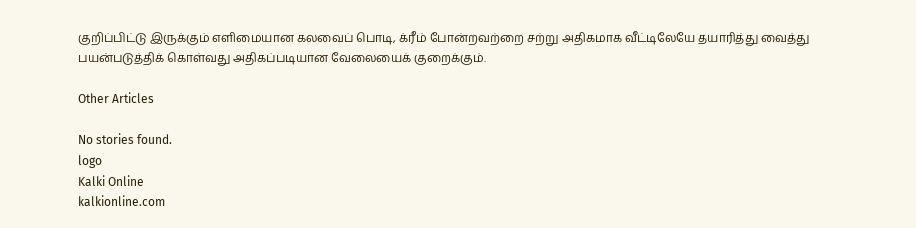குறிப்பிட்டு இருக்கும் எளிமையான கலவைப் பொடி, க்ரீம் போன்றவற்றை சற்று அதிகமாக வீட்டிலேயே தயாரித்து வைத்து பயன்படுத்திக் கொள்வது அதிகப்படியான வேலையைக் குறைக்கும்.

Other Articles

No stories found.
logo
Kalki Online
kalkionline.com